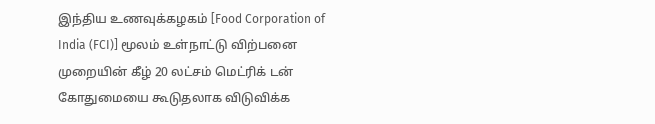இந்திய உணவுக்கழகம் [Food Corporation of India (FCI)] மூலம் உள்நாட்டு விற்பனை முறையின் கீழ் 20 லட்சம் மெட்ரிக் டன் கோதுமையை கூடுதலாக விடுவிக்க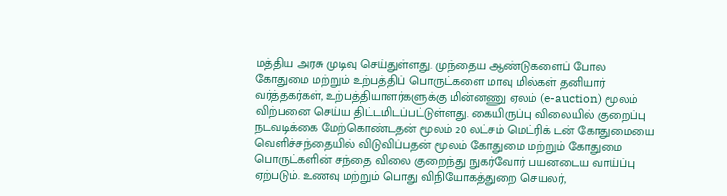மத்திய அரசு முடிவு செய்துள்ளது. முந்தைய ஆண்டுகளைப் போல கோதுமை மற்றும் உற்பத்திப் பொருட்களை மாவு மில்கள் தனியார் வர்த்தகர்கள், உற்பத்தியாளர்களுக்கு மின்னணு ஏலம் (e-auction) மூலம் விற்பனை செய்ய திட்டமிடப்பட்டுள்ளது. கையிருப்பு விலையில் குறைப்பு நடவடிக்கை மேற்கொண்டதன் மூலம் 20 லட்சம் மெட்ரிக் டன் கோதுமையை வெளிச்சந்தையில் விடுவிப்பதன் மூலம் கோதுமை மற்றும் கோதுமை பொருட்களின் சந்தை விலை குறைந்து நுகர்வோர் பயனடைய வாய்ப்பு ஏற்படும். உணவு மற்றும் பொது விநியோகத்துறை செயலர்,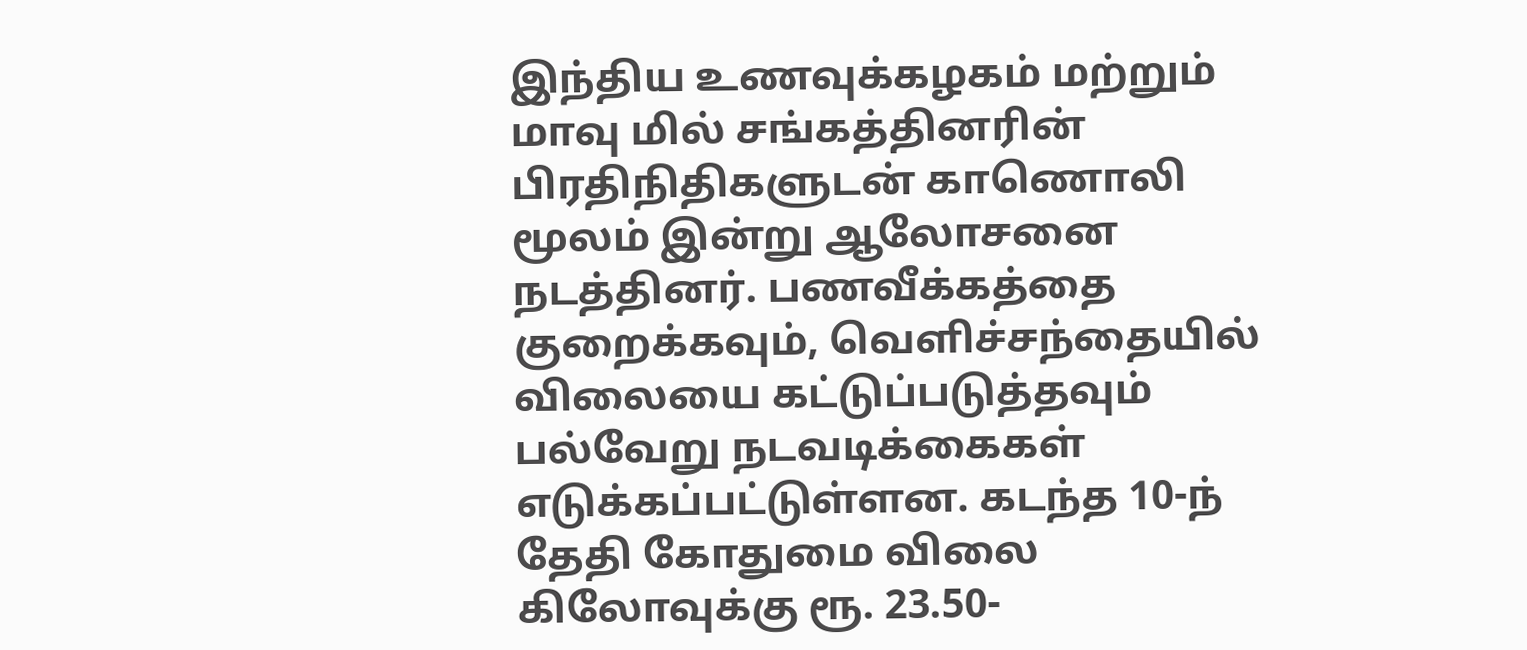இந்திய உணவுக்கழகம் மற்றும் மாவு மில் சங்கத்தினரின் பிரதிநிதிகளுடன் காணொலி மூலம் இன்று ஆலோசனை நடத்தினர். பணவீக்கத்தை குறைக்கவும், வெளிச்சந்தையில் விலையை கட்டுப்படுத்தவும் பல்வேறு நடவடிக்கைகள் எடுக்கப்பட்டுள்ளன. கடந்த 10-ந் தேதி கோதுமை விலை கிலோவுக்கு ரூ. 23.50-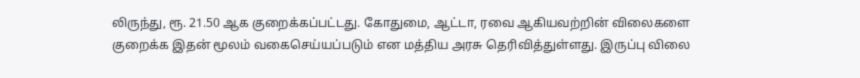லிருந்து, ரூ. 21.50 ஆக குறைக்கப்பட்டது. கோதுமை, ஆட்டா, ரவை ஆகியவற்றின் விலைகளை குறைக்க இதன் மூலம் வகைசெய்யப்படும் என மத்திய அரசு தெரிவித்துள்ளது. இருப்பு விலை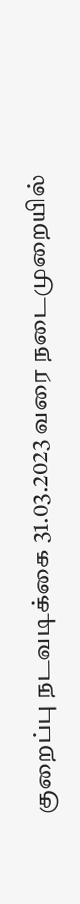குறைப்பு நடவடிக்கை 31.03.2023 வரை நடைமுறையில்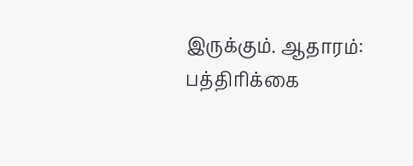இருக்கும். ஆதாரம்: பத்திரிக்கை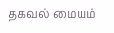தகவல் மையம்